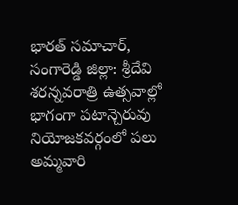భారత్ సమాచార్, సంగారెడ్డి జిల్లా: శ్రీదేవి శరన్నవరాత్రి ఉత్సవాల్లో భాగంగా పటాన్చెరువు నియోజకవర్గంలో పలు అమ్మవారి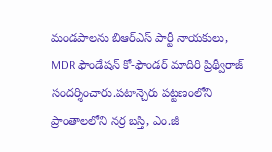మండపాలను బిఆర్ఎస్ పార్టీ నాయకులు, MDR ఫౌండేషన్ కో-ఫౌండర్ మాదిరి ప్రిథ్వీరాజ్ సందర్శించారు.పటాన్చెరు పట్టణంలోని ప్రాంతాలలోని నర్ర బస్తి, ఎం.జీ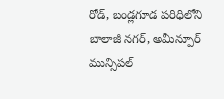రోడ్, బండ్లగూడ పరిధిలోని బాలాజీ నగర్, అమీన్పూర్ మున్సిపల్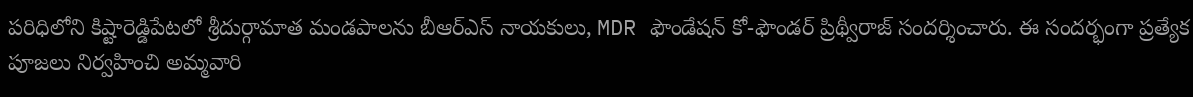పరిధిలోని కిష్టారెడ్డిపేటలో శ్రీదుర్గామాత మండపాలను బీఆర్ఎస్ నాయకులు, MDR ఫౌండేషన్ కో-ఫౌండర్ ప్రిథ్వీరాజ్ సందర్శించారు. ఈ సందర్భంగా ప్రత్యేక పూజలు నిర్వహించి అమ్మవారి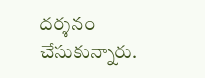దర్శనం చేసుకున్నారు.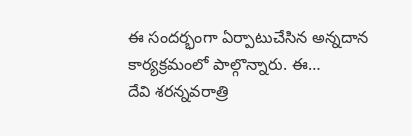ఈ సందర్భంగా ఏర్పాటుచేసిన అన్నదాన కార్యక్రమంలో పాల్గొన్నారు. ఈ…
దేవి శరన్నవరాత్రి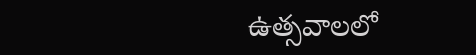ఉత్సవాలలో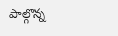పాల్గొన్న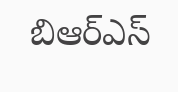బిఆర్ఎస్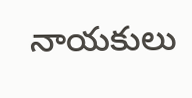నాయకులు